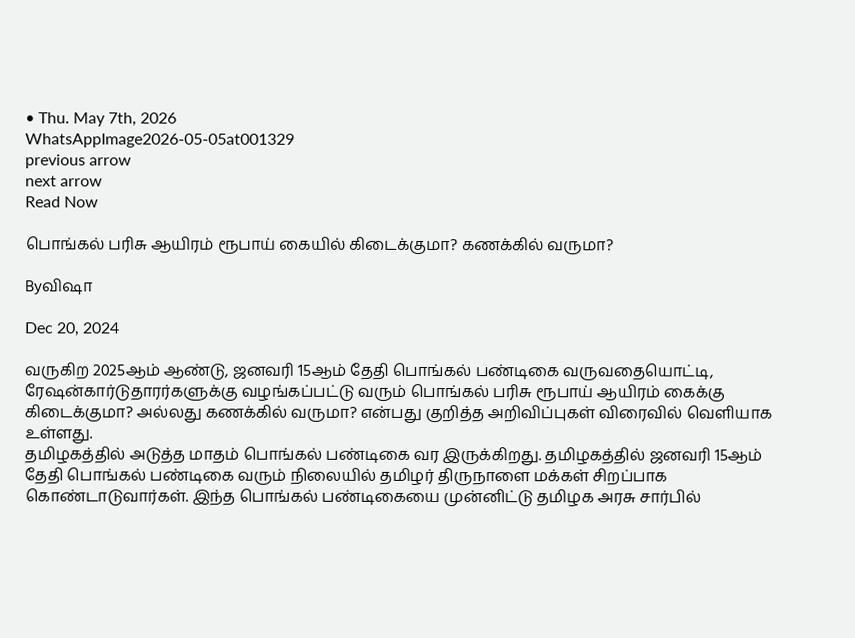• Thu. May 7th, 2026
WhatsAppImage2026-05-05at001329
previous arrow
next arrow
Read Now

பொங்கல் பரிசு ஆயிரம் ரூபாய் கையில் கிடைக்குமா? கணக்கில் வருமா?

Byவிஷா

Dec 20, 2024

வருகிற 2025ஆம் ஆண்டு, ஜனவரி 15ஆம் தேதி பொங்கல் பண்டிகை வருவதையொட்டி, ரேஷன்கார்டுதாரர்களுக்கு வழங்கப்பட்டு வரும் பொங்கல் பரிசு ரூபாய் ஆயிரம் கைக்கு கிடைக்குமா? அல்லது கணக்கில் வருமா? என்பது குறித்த அறிவிப்புகள் விரைவில் வெளியாக உள்ளது.
தமிழகத்தில் அடுத்த மாதம் பொங்கல் பண்டிகை வர இருக்கிறது. தமிழகத்தில் ஜனவரி 15ஆம் தேதி பொங்கல் பண்டிகை வரும் நிலையில் தமிழர் திருநாளை மக்கள் சிறப்பாக கொண்டாடுவார்கள். இந்த பொங்கல் பண்டிகையை முன்னிட்டு தமிழக அரசு சார்பில்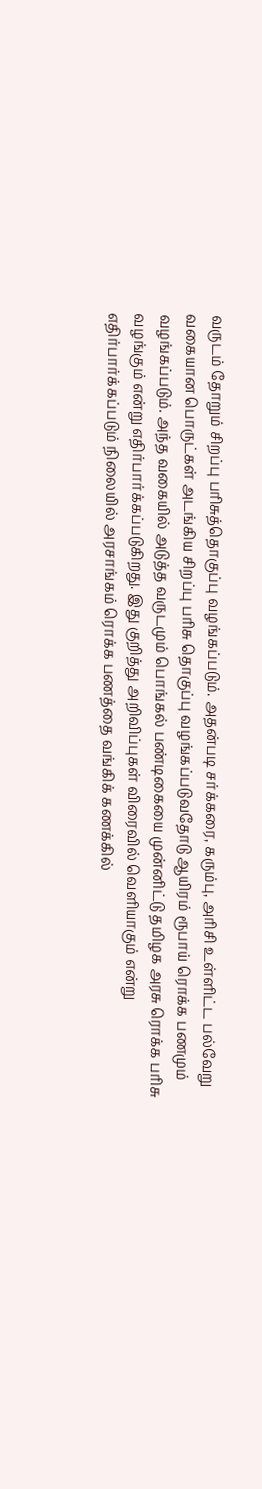வருடம் தோறும் சிறப்பு பரிசுத்தொகுப்பு வழங்கப்படும். அதன்படி சர்க்கரை, கரும்பு, அரிசி உள்ளிட்ட பல்வேறு வகையான பொருட்கள் அடங்கிய சிறப்பு பரிசு தொகுப்பு வழங்கப்படுவதோடு ஆயிரம் ரூபாய் ரொக்க பணமும் வழங்கப்படும். அந்த வகையில் அடுத்த வருடமும் பொங்கல் பண்டிகையை முன்னிட்டு தமிழக அரசு ரொக்க பரிசு வழங்கும் என்று எதிர்பார்க்கப்படுகிறது. இது குறித்து அறிவிப்புகள் விரைவில் வெளியாகும் என்று எதிர்பார்க்கப்படும் நிலையில் அரசாங்கம் ரொக்க பணத்தை வங்கிக் கணக்கில்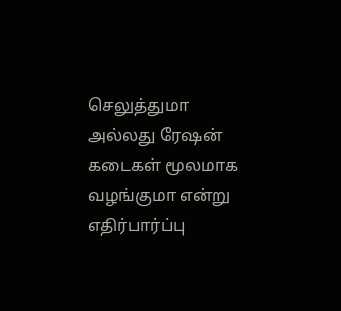செலுத்துமா அல்லது ரேஷன் கடைகள் மூலமாக வழங்குமா என்று எதிர்பார்ப்பு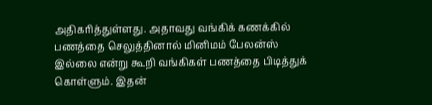அதிகரித்துள்ளது. அதாவது வங்கிக் கணக்கில் பணத்தை செலுத்தினால் மினிமம் பேலன்ஸ் இல்லை என்று கூறி வங்கிகள் பணத்தை பிடித்துக் கொள்ளும். இதன்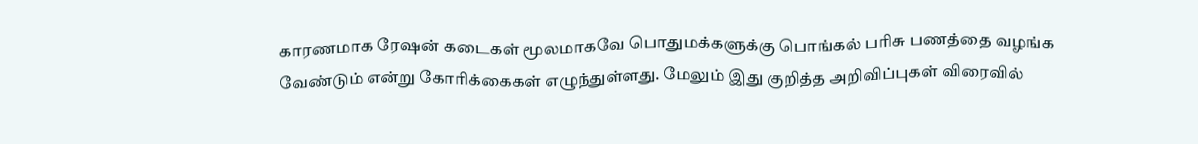காரணமாக ரேஷன் கடைகள் மூலமாகவே பொதுமக்களுக்கு பொங்கல் பரிசு பணத்தை வழங்க வேண்டும் என்று கோரிக்கைகள் எழுந்துள்ளது. மேலும் இது குறித்த அறிவிப்புகள் விரைவில்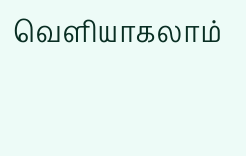வெளியாகலாம்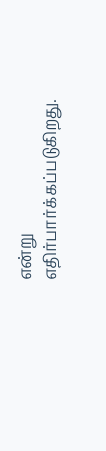என்று எதிர்பார்க்கப்படுகிறது.